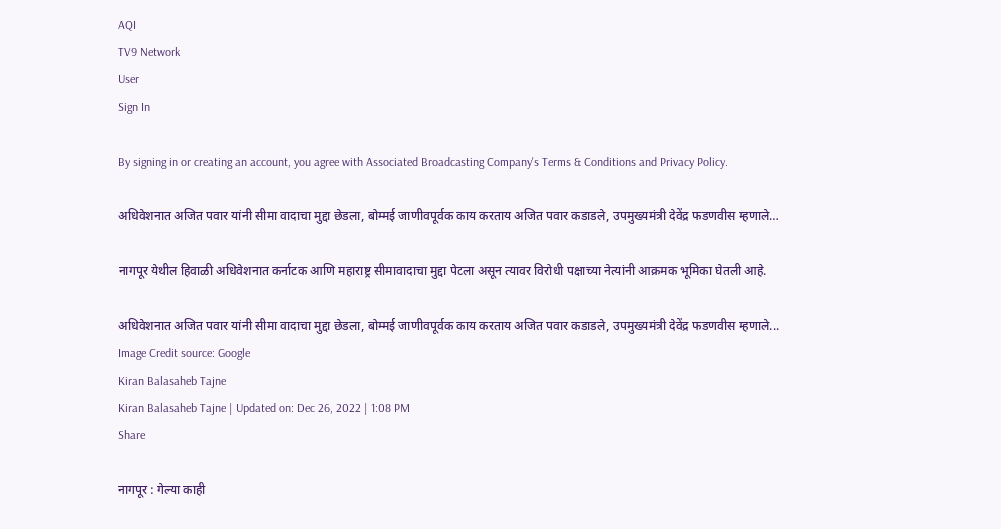AQI
TV9 Network
User
Sign In

By signing in or creating an account, you agree with Associated Broadcasting Company's Terms & Conditions and Privacy Policy.

अधिवेशनात अजित पवार यांनी सीमा वादाचा मुद्दा छेडला, बोम्मई जाणीवपूर्वक काय करताय अजित पवार कडाडले, उपमुख्यमंत्री देवेंद्र फडणवीस म्हणाले…

नागपूर येथील हिवाळी अधिवेशनात कर्नाटक आणि महाराष्ट्र सीमावादाचा मुद्दा पेटला असून त्यावर विरोधी पक्षाच्या नेत्यांनी आक्रमक भूमिका घेतली आहे.

अधिवेशनात अजित पवार यांनी सीमा वादाचा मुद्दा छेडला, बोम्मई जाणीवपूर्वक काय करताय अजित पवार कडाडले, उपमुख्यमंत्री देवेंद्र फडणवीस म्हणाले...
Image Credit source: Google
Kiran Balasaheb Tajne
Kiran Balasaheb Tajne | Updated on: Dec 26, 2022 | 1:08 PM
Share

नागपूर : गेल्या काही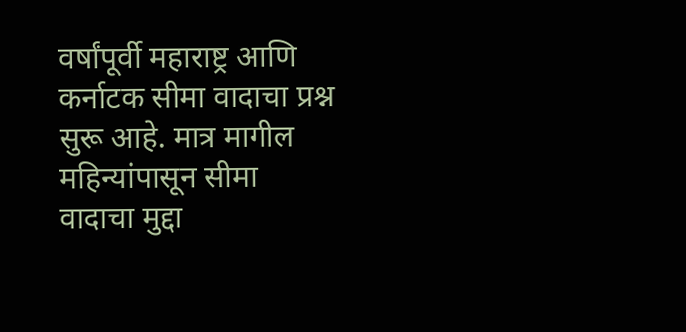वर्षांपूर्वी महाराष्ट्र आणि कर्नाटक सीमा वादाचा प्रश्न सुरू आहे. मात्र मागील महिन्यांपासून सीमा वादाचा मुद्दा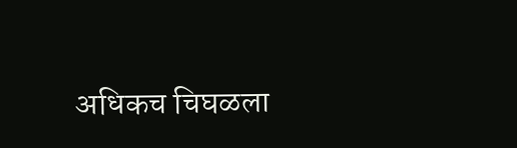अधिकच चिघळला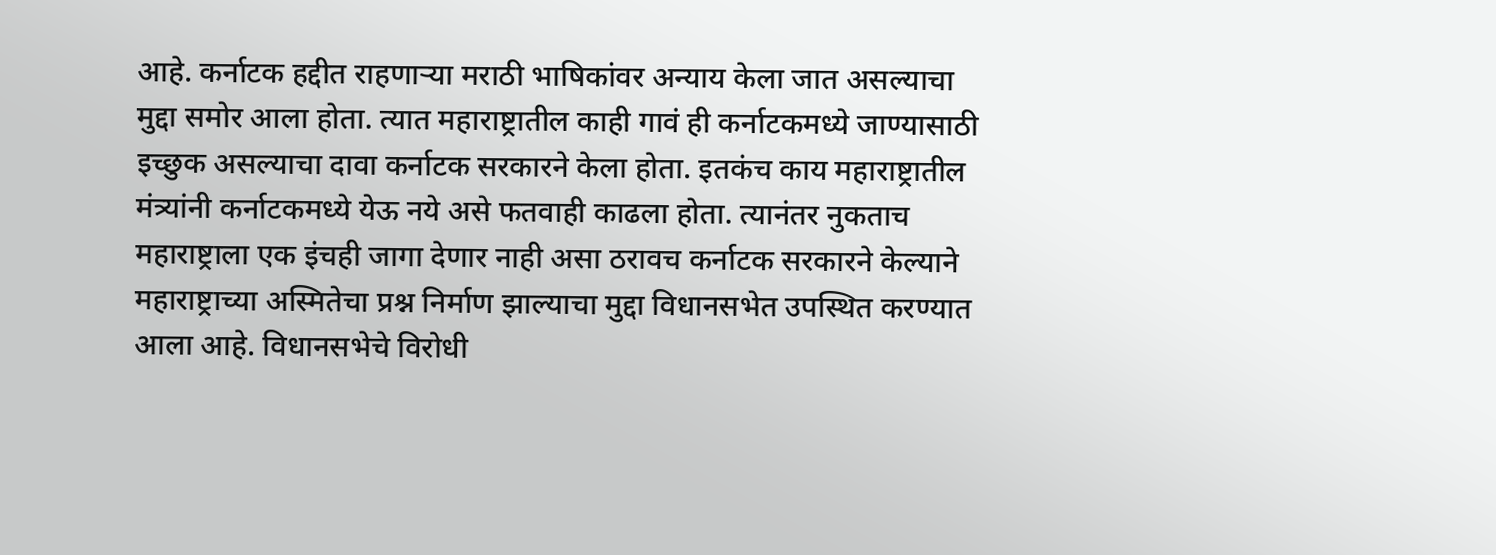आहे. कर्नाटक हद्दीत राहणाऱ्या मराठी भाषिकांवर अन्याय केला जात असल्याचा मुद्दा समोर आला होता. त्यात महाराष्ट्रातील काही गावं ही कर्नाटकमध्ये जाण्यासाठी इच्छुक असल्याचा दावा कर्नाटक सरकारने केला होता. इतकंच काय महाराष्ट्रातील मंत्र्यांनी कर्नाटकमध्ये येऊ नये असे फतवाही काढला होता. त्यानंतर नुकताच महाराष्ट्राला एक इंचही जागा देणार नाही असा ठरावच कर्नाटक सरकारने केल्याने महाराष्ट्राच्या अस्मितेचा प्रश्न निर्माण झाल्याचा मुद्दा विधानसभेत उपस्थित करण्यात आला आहे. विधानसभेचे विरोधी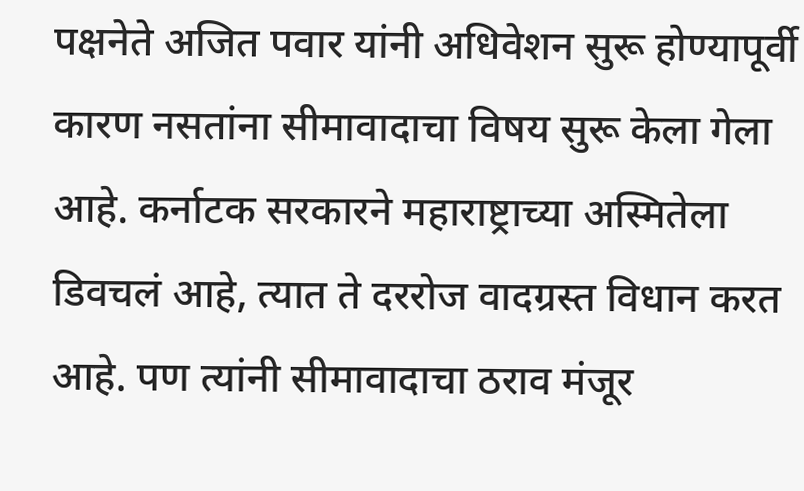पक्षनेते अजित पवार यांनी अधिवेशन सुरू होण्यापूर्वी कारण नसतांना सीमावादाचा विषय सुरू केला गेला आहे. कर्नाटक सरकारने महाराष्ट्राच्या अस्मितेला डिवचलं आहे, त्यात ते दररोज वादग्रस्त विधान करत आहे. पण त्यांनी सीमावादाचा ठराव मंजूर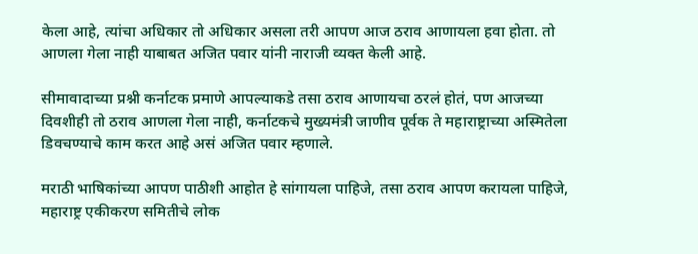केला आहे, त्यांचा अधिकार तो अधिकार असला तरी आपण आज ठराव आणायला हवा होता. तो आणला गेला नाही याबाबत अजित पवार यांनी नाराजी व्यक्त केली आहे.

सीमावादाच्या प्रश्नी कर्नाटक प्रमाणे आपल्याकडे तसा ठराव आणायचा ठरलं होतं, पण आजच्या दिवशीही तो ठराव आणला गेला नाही, कर्नाटकचे मुख्यमंत्री जाणीव पूर्वक ते महाराष्ट्राच्या अस्मितेला डिवचण्याचे काम करत आहे असं अजित पवार म्हणाले.

मराठी भाषिकांच्या आपण पाठीशी आहोत हे सांगायला पाहिजे, तसा ठराव आपण करायला पाहिजे, महाराष्ट्र एकीकरण समितीचे लोक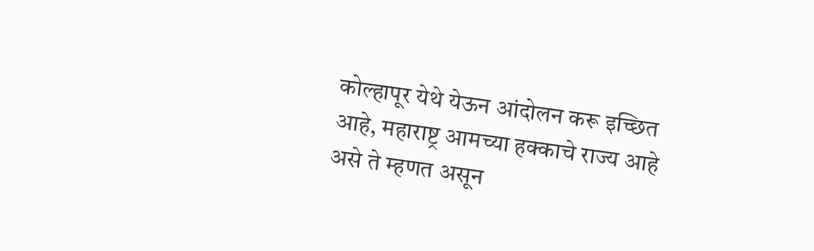कोल्हापूर येथे येऊन आंदोलन करू इच्छित आहे, महाराष्ट्र आमच्या हक्काचे राज्य आहे असे ते म्हणत असून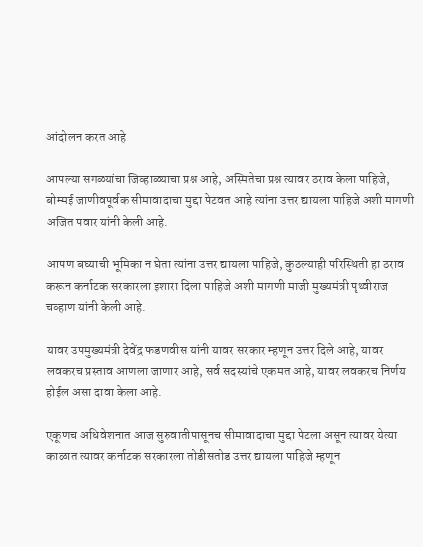आंदोलन करत आहे

आपल्या सगळ्यांचा जिव्हाळ्याचा प्रश्न आहे, अस्मितेचा प्रश्न त्यावर ठराव केला पाहिजे, बोम्मई जाणीवपूर्वक सीमावादाचा मुद्दा पेटवत आहे त्यांना उत्तर द्यायला पाहिजे अशी मागणी अजित पवार यांनी केली आहे.

आपण बघ्याची भूमिका न घेता त्यांना उत्तर द्यायला पाहिजे, कुठल्याही परिस्थिती हा ठराव करून कर्नाटक सरकारला इशारा दिला पाहिजे अशी मागणी माजी मुख्यमंत्री पृथ्वीराज चव्हाण यांनी केली आहे.

यावर उपमुख्यमंत्री देवेंद्र फडणवीस यांनी यावर सरकार म्हणून उत्तर दिले आहे, यावर लवकरच प्रस्ताव आणला जाणार आहे, सर्व सदस्यांचे एकमत आहे, यावर लवकरच निर्णय होईल असा दावा केला आहे.

एकूणच अधिवेशनात आज सुरुवातीपासूनच सीमावादाचा मुद्दा पेटला असून त्यावर येत्या काळात त्यावर कर्नाटक सरकारला तोडीसतोड उत्तर द्यायला पाहिजे म्हणून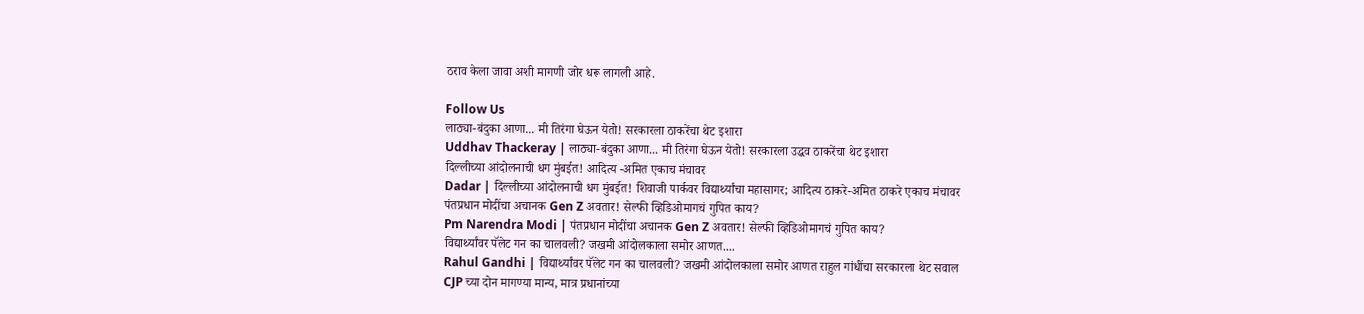ठराव केला जावा अशी मागणी जोर धरू लागली आहे.

Follow Us
लाठ्या-बंदुका आणा... मी तिरंगा घेऊन येतो! सरकारला ठाकरेंचा थेट इशारा
Uddhav Thackeray | लाठ्या-बंदुका आणा... मी तिरंगा घेऊन येतो! सरकारला उद्धव ठाकरेंचा थेट इशारा
दिल्लीच्या आंदोलनाची धग मुंबईत! आदित्य -अमित एकाच मंचावर
Dadar | दिल्लीच्या आंदोलनाची धग मुंबईत! शिवाजी पार्कवर विद्यार्थ्यांचा महासागर; आदित्य ठाकरे-अमित ठाकरे एकाच मंचावर
पंतप्रधान मोदींचा अचानक Gen Z अवतार! सेल्फी व्हिडिओमागचं गुपित काय?
Pm Narendra Modi | पंतप्रधान मोदींचा अचानक Gen Z अवतार! सेल्फी व्हिडिओमागचं गुपित काय?
विद्यार्थ्यांवर पॅलेट गन का चालवली? जखमी आंदोलकाला समोर आणत....
Rahul Gandhi | विद्यार्थ्यांवर पॅलेट गन का चालवली? जखमी आंदोलकाला समोर आणत राहुल गांधींचा सरकारला थेट सवाल
CJP च्या दोन मागण्या मान्य, मात्र प्रधानांच्या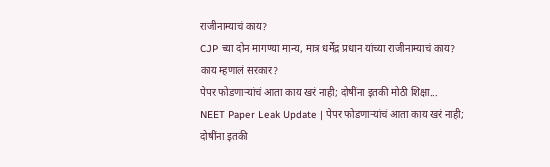राजीनाम्याचं काय?
CJP च्या दोन मागण्या मान्य, मात्र धर्मेंद्र प्रधान यांच्या राजीनाम्याचं काय? काय म्हणालं सरकार?
पेपर फोडणाऱ्यांचं आता काय खरं नाही; दोषींना इतकी मोठी शिक्षा...
NEET Paper Leak Update | पेपर फोडणाऱ्यांचं आता काय खरं नाही; दोषींना इतकी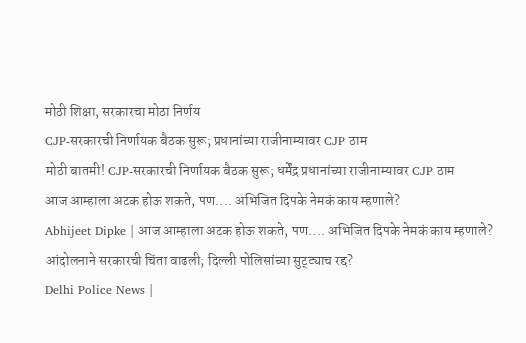मोठी शिक्षा, सरकारचा मोठा निर्णय
CJP-सरकारची निर्णायक बैठक सुरू; प्रधानांच्या राजीनाम्यावर CJP ठाम
मोठी बातमी! CJP-सरकारची निर्णायक बैठक सुरू; धर्मेंद्र प्रधानांच्या राजीनाम्यावर CJP ठाम
आज आम्हाला अटक होऊ शकते, पण.... अभिजित दिपके नेमकं काय म्हणाले?
Abhijeet Dipke | आज आम्हाला अटक होऊ शकते, पण.... अभिजित दिपके नेमकं काय म्हणाले?
आंदोलनाने सरकारची चिंता वाढली; दिल्ली पोलिसांच्या सुट्ट्याच रद्द?
Delhi Police News |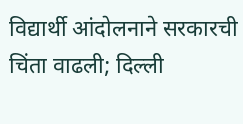विद्यार्थी आंदोलनाने सरकारची चिंता वाढली; दिल्ली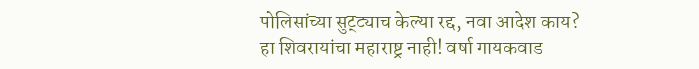पोलिसांच्या सुट्ट्याच केल्या रद्द, नवा आदेश काय?
हा शिवरायांचा महाराष्ट्र नाही! वर्षा गायकवाड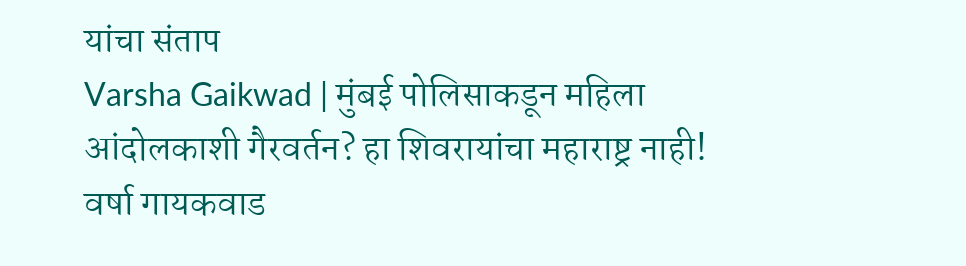यांचा संताप
Varsha Gaikwad | मुंबई पोलिसाकडून महिला आंदोलकाशी गैरवर्तन? हा शिवरायांचा महाराष्ट्र नाही! वर्षा गायकवाड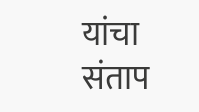यांचा संताप